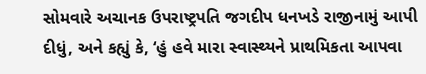સોમવારે અચાનક ઉપરાષ્ટ્રપતિ જગદીપ ધનખડે રાજીનામું આપી દીધું, અને કહ્યું કે, ‘હું હવે મારા સ્વાસ્થ્યને પ્રાથમિકતા આપવા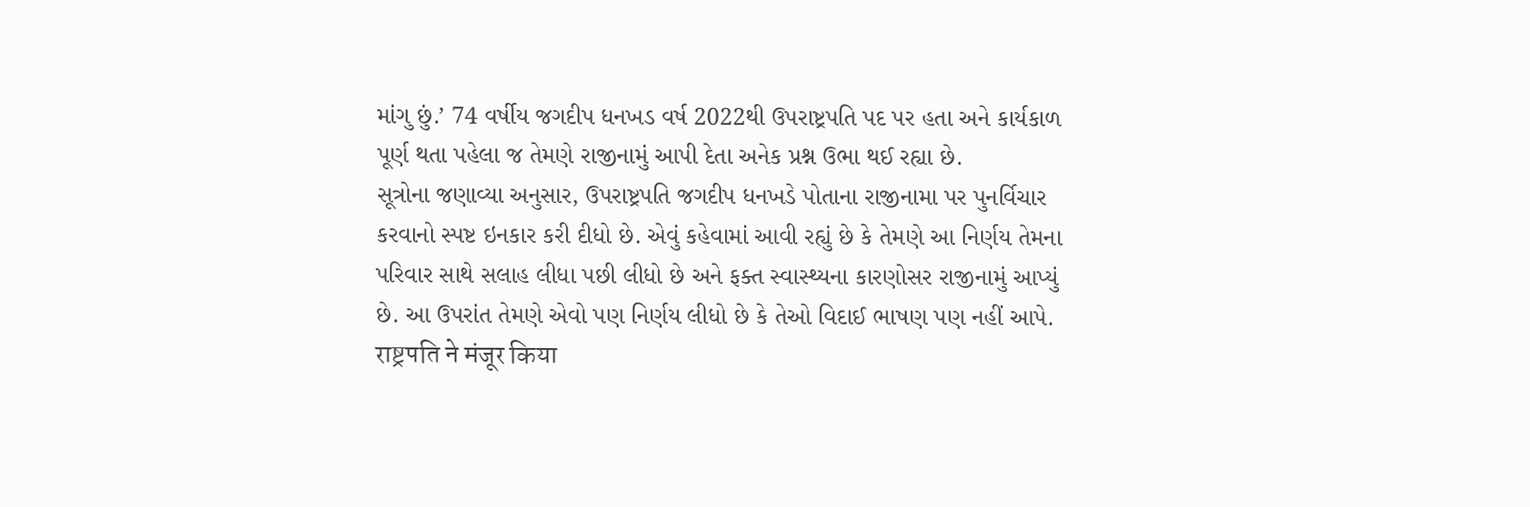માંગુ છું.’ 74 વર્ષીય જગદીપ ધનખડ વર્ષ 2022થી ઉપરાષ્ટ્રપતિ પદ પર હતા અને કાર્યકાળ પૂર્ણ થતા પહેલા જ તેમણે રાજીનામું આપી દેતા અનેક પ્રશ્ન ઉભા થઈ રહ્યા છે.
સૂત્રોના જણાવ્યા અનુસાર, ઉપરાષ્ટ્રપતિ જગદીપ ધનખડે પોતાના રાજીનામા પર પુનર્વિચાર કરવાનો સ્પષ્ટ ઇનકાર કરી દીધો છે. એવું કહેવામાં આવી રહ્યું છે કે તેમણે આ નિર્ણય તેમના પરિવાર સાથે સલાહ લીધા પછી લીધો છે અને ફક્ત સ્વાસ્થ્યના કારણોસર રાજીનામું આપ્યું છે. આ ઉપરાંત તેમણે એવો પણ નિર્ણય લીધો છે કે તેઓ વિદાઈ ભાષણ પણ નહીં આપે.
राष्ट्रपति ने मंजूर किया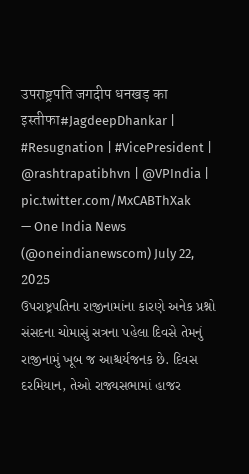उपराष्ट्रपति जगदीप धनखड़ का इस्तीफा#JagdeepDhankar | #Resugnation | #VicePresident | @rashtrapatibhvn | @VPIndia | pic.twitter.com/MxCABThXak
— One India News (@oneindianewscom) July 22, 2025
ઉપરાષ્ટ્રપતિના રાજીનામાંના કારણે અનેક પ્રશ્નો
સંસદના ચોમાસું સત્રના પહેલા દિવસે તેમનું રાજીનામું ખૂબ જ આશ્ચર્યજનક છે. દિવસ દરમિયાન, તેઓ રાજ્યસભામાં હાજર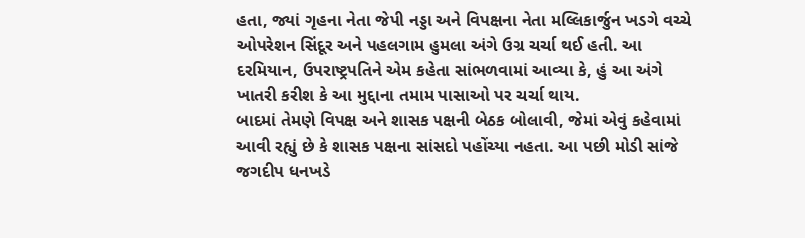હતા, જ્યાં ગૃહના નેતા જેપી નડ્ડા અને વિપક્ષના નેતા મલ્લિકાર્જુન ખડગે વચ્ચે ઓપરેશન સિંદૂર અને પહલગામ હુમલા અંગે ઉગ્ર ચર્ચા થઈ હતી. આ દરમિયાન, ઉપરાષ્ટ્રપતિને એમ કહેતા સાંભળવામાં આવ્યા કે, હું આ અંગે ખાતરી કરીશ કે આ મુદ્દાના તમામ પાસાઓ પર ચર્ચા થાય.
બાદમાં તેમણે વિપક્ષ અને શાસક પક્ષની બેઠક બોલાવી, જેમાં એવું કહેવામાં આવી રહ્યું છે કે શાસક પક્ષના સાંસદો પહોંચ્યા નહતા. આ પછી મોડી સાંજે જગદીપ ધનખડે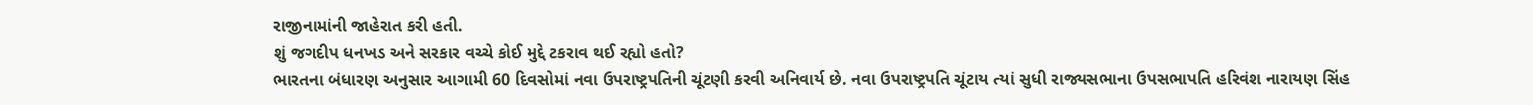રાજીનામાંની જાહેરાત કરી હતી.
શું જગદીપ ધનખડ અને સરકાર વચ્ચે કોઈ મુદ્દે ટકરાવ થઈ રહ્યો હતો?
ભારતના બંધારણ અનુસાર આગામી 60 દિવસોમાં નવા ઉપરાષ્ટ્રપતિની ચૂંટણી કરવી અનિવાર્ય છે. નવા ઉપરાષ્ટ્રપતિ ચૂંટાય ત્યાં સુધી રાજ્યસભાના ઉપસભાપતિ હરિવંશ નારાયણ સિંહ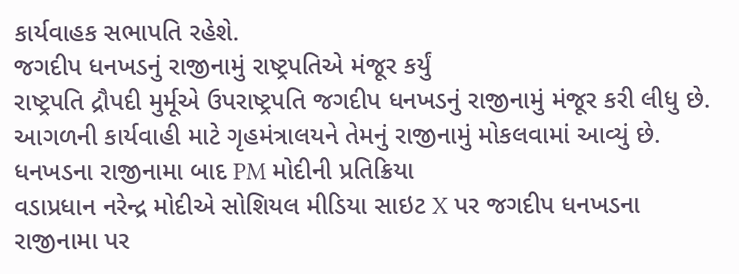કાર્યવાહક સભાપતિ રહેશે.
જગદીપ ધનખડનું રાજીનામું રાષ્ટ્રપતિએ મંજૂર કર્યું
રાષ્ટ્રપતિ દ્રૌપદી મુર્મૂએ ઉપરાષ્ટ્રપતિ જગદીપ ધનખડનું રાજીનામું મંજૂર કરી લીધુ છે. આગળની કાર્યવાહી માટે ગૃહમંત્રાલયને તેમનું રાજીનામું મોકલવામાં આવ્યું છે.
ધનખડના રાજીનામા બાદ PM મોદીની પ્રતિક્રિયા
વડાપ્રધાન નરેન્દ્ર મોદીએ સોશિયલ મીડિયા સાઇટ X પર જગદીપ ધનખડના રાજીનામા પર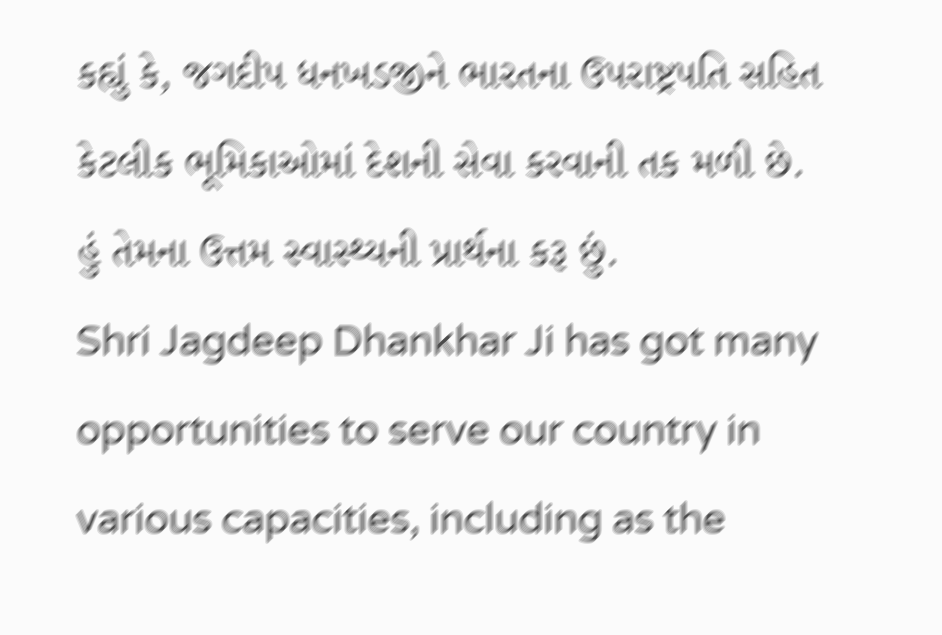કહ્યું કે, જગદીપ ધનખડજીને ભારતના ઉપરાષ્ટ્રપતિ સહિત કેટલીક ભૂમિકાઓમાં દેશની સેવા કરવાની તક મળી છે. હું તેમના ઉત્તમ સ્વાસ્થ્યની પ્રાર્થના કરૂ છું.
Shri Jagdeep Dhankhar Ji has got many opportunities to serve our country in various capacities, including as the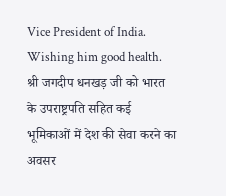Vice President of India. Wishing him good health.
श्री जगदीप धनखड़ जी को भारत के उपराष्ट्रपति सहित कई भूमिकाओं में देश की सेवा करने का अवसर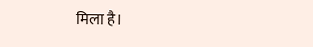मिला है।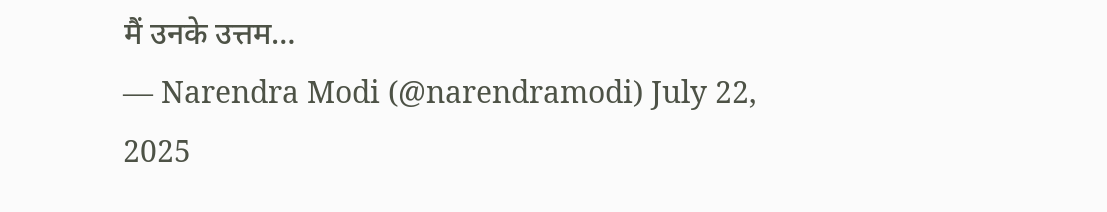मैं उनके उत्तम…
— Narendra Modi (@narendramodi) July 22, 2025